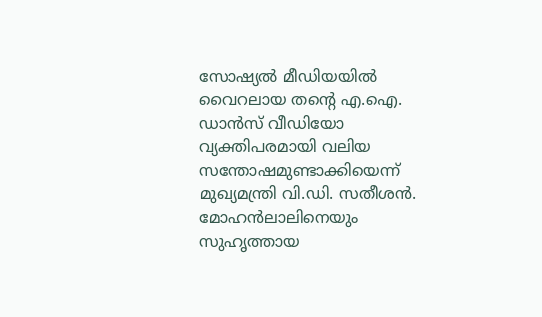സോഷ്യൽ മീഡിയയിൽ വൈറലായ തന്റെ എ.ഐ. ഡാൻസ് വീഡിയോ വ്യക്തിപരമായി വലിയ സന്തോഷമുണ്ടാക്കിയെന്ന് മുഖ്യമന്ത്രി വി.ഡി. സതീശൻ. മോഹൻലാലിനെയും സുഹൃത്തായ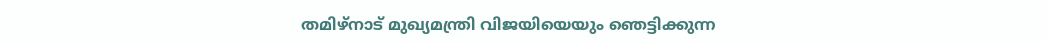തമിഴ്നാട് മുഖ്യമന്ത്രി വിജയിയെയും ഞെട്ടിക്കുന്ന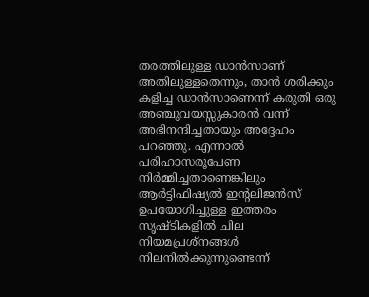തരത്തിലുള്ള ഡാൻസാണ് അതിലുള്ളതെന്നും, താൻ ശരിക്കും കളിച്ച ഡാൻസാണെന്ന് കരുതി ഒരു അഞ്ചുവയസ്സുകാരൻ വന്ന് അഭിനന്ദിച്ചതായും അദ്ദേഹം പറഞ്ഞു. എന്നാൽ പരിഹാസരൂപേണ നിർമ്മിച്ചതാണെങ്കിലും ആർട്ടിഫിഷ്യൽ ഇന്റലിജൻസ് ഉപയോഗിച്ചുള്ള ഇത്തരം സൃഷ്ടികളിൽ ചില നിയമപ്രശ്നങ്ങൾ നിലനിൽക്കുന്നുണ്ടെന്ന്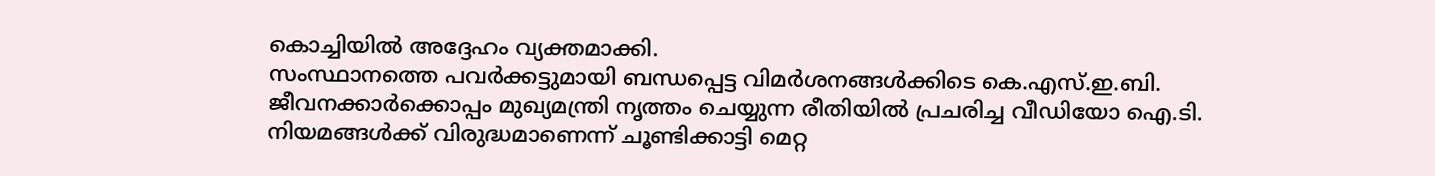കൊച്ചിയിൽ അദ്ദേഹം വ്യക്തമാക്കി.
സംസ്ഥാനത്തെ പവർക്കട്ടുമായി ബന്ധപ്പെട്ട വിമർശനങ്ങൾക്കിടെ കെ.എസ്.ഇ.ബി. ജീവനക്കാർക്കൊപ്പം മുഖ്യമന്ത്രി നൃത്തം ചെയ്യുന്ന രീതിയിൽ പ്രചരിച്ച വീഡിയോ ഐ.ടി. നിയമങ്ങൾക്ക് വിരുദ്ധമാണെന്ന് ചൂണ്ടിക്കാട്ടി മെറ്റ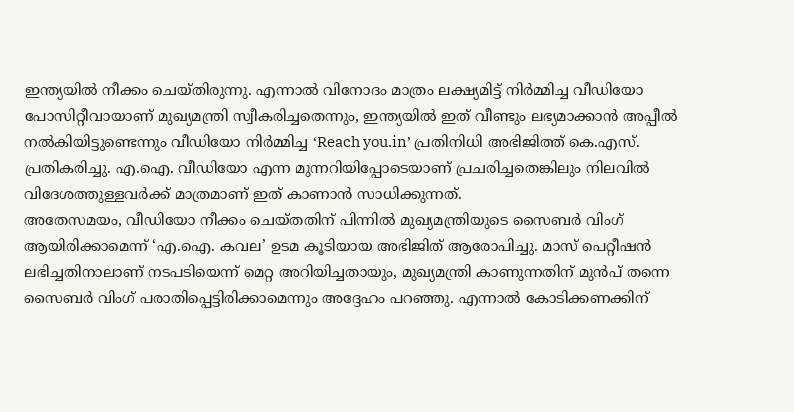ഇന്ത്യയിൽ നീക്കം ചെയ്തിരുന്നു. എന്നാൽ വിനോദം മാത്രം ലക്ഷ്യമിട്ട് നിർമ്മിച്ച വീഡിയോ പോസിറ്റീവായാണ് മുഖ്യമന്ത്രി സ്വീകരിച്ചതെന്നും, ഇന്ത്യയിൽ ഇത് വീണ്ടും ലഭ്യമാക്കാൻ അപ്പീൽ നൽകിയിട്ടുണ്ടെന്നും വീഡിയോ നിർമ്മിച്ച ‘Reach you.in’ പ്രതിനിധി അഭിജിത്ത് കെ.എസ്. പ്രതികരിച്ചു. എ.ഐ. വീഡിയോ എന്ന മുന്നറിയിപ്പോടെയാണ് പ്രചരിച്ചതെങ്കിലും നിലവിൽ വിദേശത്തുള്ളവർക്ക് മാത്രമാണ് ഇത് കാണാൻ സാധിക്കുന്നത്.
അതേസമയം, വീഡിയോ നീക്കം ചെയ്തതിന് പിന്നിൽ മുഖ്യമന്ത്രിയുടെ സൈബർ വിംഗ് ആയിരിക്കാമെന്ന് ‘എ.ഐ. കവല’ ഉടമ കൂടിയായ അഭിജിത് ആരോപിച്ചു. മാസ് പെറ്റീഷൻ ലഭിച്ചതിനാലാണ് നടപടിയെന്ന് മെറ്റ അറിയിച്ചതായും, മുഖ്യമന്ത്രി കാണുന്നതിന് മുൻപ് തന്നെ സൈബർ വിംഗ് പരാതിപ്പെട്ടിരിക്കാമെന്നും അദ്ദേഹം പറഞ്ഞു. എന്നാൽ കോടിക്കണക്കിന്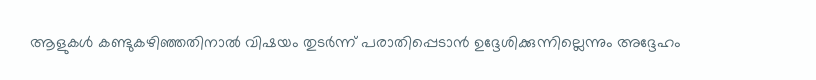ആളുകൾ കണ്ടുകഴിഞ്ഞതിനാൽ വിഷയം തുടർന്ന് പരാതിപ്പെടാൻ ഉദ്ദേശിക്കുന്നില്ലെന്നും അദ്ദേഹം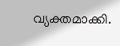വ്യക്തമാക്കി.